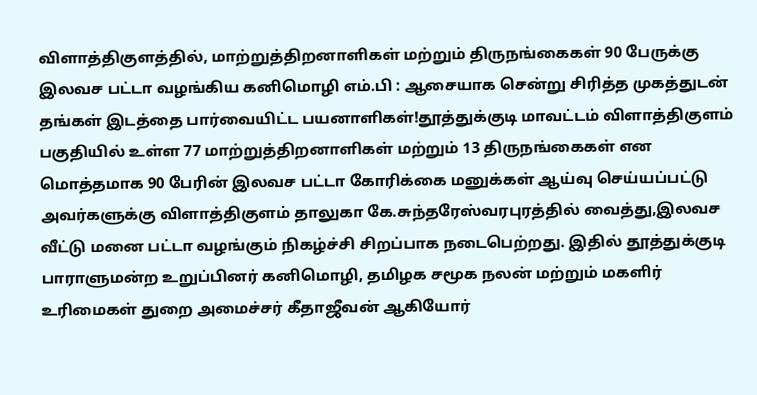விளாத்திகுளத்தில், மாற்றுத்திறனாளிகள் மற்றும் திருநங்கைகள் 90 பேருக்கு இலவச பட்டா வழங்கிய கனிமொழி எம்.பி : ஆசையாக சென்று சிரித்த முகத்துடன் தங்கள் இடத்தை பார்வையிட்ட பயனாளிகள்!தூத்துக்குடி மாவட்டம் விளாத்திகுளம் பகுதியில் உள்ள 77 மாற்றுத்திறனாளிகள் மற்றும் 13 திருநங்கைகள் என மொத்தமாக 90 பேரின் இலவச பட்டா கோரிக்கை மனுக்கள் ஆய்வு செய்யப்பட்டு அவர்களுக்கு விளாத்திகுளம் தாலுகா கே.சுந்தரேஸ்வரபுரத்தில் வைத்து,இலவச வீட்டு மனை பட்டா வழங்கும் நிகழ்ச்சி சிறப்பாக நடைபெற்றது. இதில் தூத்துக்குடி பாராளுமன்ற உறுப்பினர் கனிமொழி, தமிழக சமூக நலன் மற்றும் மகளிர் உரிமைகள் துறை அமைச்சர் கீதாஜீவன் ஆகியோர்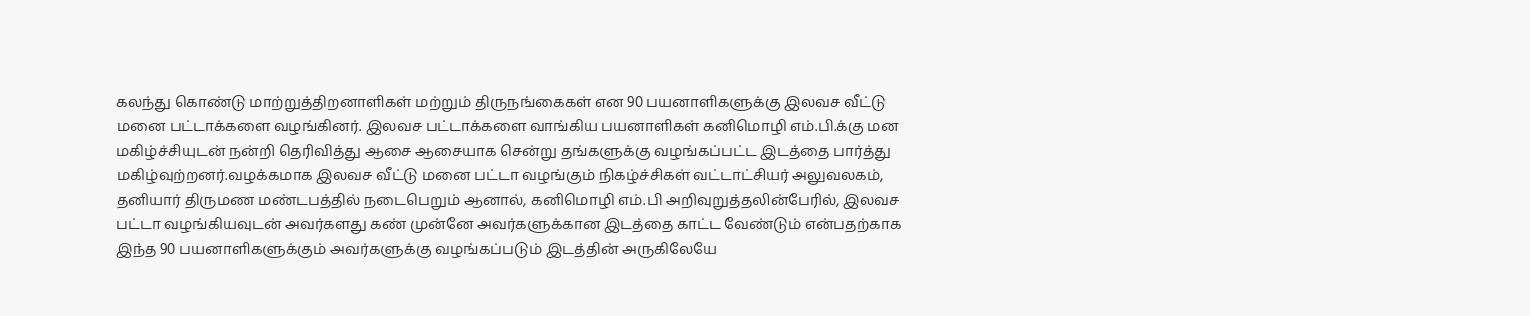கலந்து கொண்டு மாற்றுத்திறனாளிகள் மற்றும் திருநங்கைகள் என 90 பயனாளிகளுக்கு இலவச வீட்டு மனை பட்டாக்களை வழங்கினர். இலவச பட்டாக்களை வாங்கிய பயனாளிகள் கனிமொழி எம்.பி.க்கு மன மகிழ்ச்சியுடன் நன்றி தெரிவித்து ஆசை ஆசையாக சென்று தங்களுக்கு வழங்கப்பட்ட இடத்தை பார்த்து மகிழ்வுற்றனர்.வழக்கமாக இலவச வீட்டு மனை பட்டா வழங்கும் நிகழ்ச்சிகள் வட்டாட்சியர் அலுவலகம், தனியார் திருமண மண்டபத்தில் நடைபெறும் ஆனால், கனிமொழி எம்.பி அறிவுறுத்தலின்பேரில், இலவச பட்டா வழங்கியவுடன் அவர்களது கண் முன்னே அவர்களுக்கான இடத்தை காட்ட வேண்டும் என்பதற்காக இந்த 90 பயனாளிகளுக்கும் அவர்களுக்கு வழங்கப்படும் இடத்தின் அருகிலேயே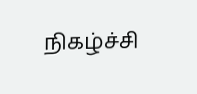நிகழ்ச்சி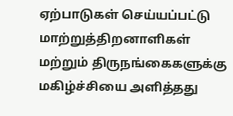ஏற்பாடுகள் செய்யப்பட்டு மாற்றுத்திறனாளிகள் மற்றும் திருநங்கைகளுக்கு மகிழ்ச்சியை அளித்தது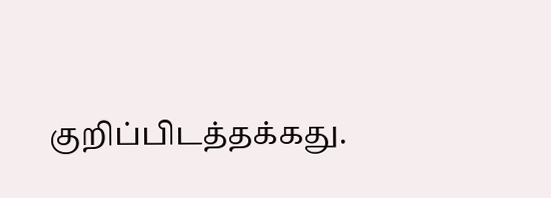குறிப்பிடத்தக்கது.